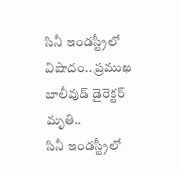సినీ ఇండస్ట్రీలో విషాదం.. ప్రముఖ బాలీవుడ్ డైరెక్టర్ మృతి..
సినీ ఇండస్ట్రీలో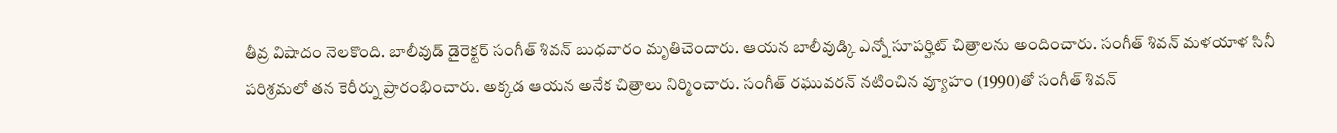తీవ్ర విషాదం నెలకొంది. బాలీవుడ్ డైరెక్టర్ సంగీత్ శివన్ బుధవారం మృతిచెందారు. ఆయన బాలీవుడ్కి ఎన్నో సూపర్హిట్ చిత్రాలను అందించారు. సంగీత్ శివన్ మళయాళ సినీ పరిశ్రమలో తన కెరీర్ను ప్రారంభించారు. అక్కడ ఆయన అనేక చిత్రాలు నిర్మించారు. సంగీత్ రఘువరన్ నటించిన వ్యూహం (1990)తో సంగీత్ శివన్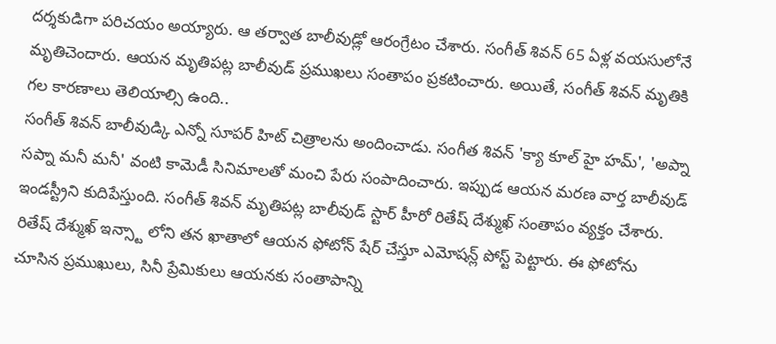దర్శకుడిగా పరిచయం అయ్యారు. ఆ తర్వాత బాలీవుడ్లో ఆరంగ్రేటం చేశారు. సంగీత్ శివన్ 65 ఏళ్ల వయసులోనే మృతిచెందారు. ఆయన మృతిపట్ల బాలీవుడ్ ప్రముఖలు సంతాపం ప్రకటించారు. అయితే, సంగీత్ శివన్ మృతికి గల కారణాలు తెలియాల్సి ఉంది..
సంగీత్ శివన్ బాలీవుడ్కి ఎన్నో సూపర్ హిట్ చిత్రాలను అందించాడు. సంగీత శివన్ 'క్యా కూల్ హై హమ్', 'అప్నా సప్నా మనీ మనీ' వంటి కామెడీ సినిమాలతో మంచి పేరు సంపాదించారు. ఇప్పుడ ఆయన మరణ వార్త బాలీవుడ్ ఇండస్ట్రీని కుదిపేస్తుంది. సంగీత్ శివన్ మృతిపట్ల బాలీవుడ్ స్టార్ హీరో రితేష్ దేశ్ముఖ్ సంతాపం వ్యక్తం చేశారు. రితేష్ దేశ్ముఖ్ ఇన్స్టా లోని తన ఖాతాలో ఆయన ఫోటోన్ షేర్ చేస్తూ ఎమోషన్ల్ పోస్ట్ పెట్టారు. ఈ ఫోటోను చూసిన ప్రముఖులు, సినీ ప్రేమికులు ఆయనకు సంతాపాన్ని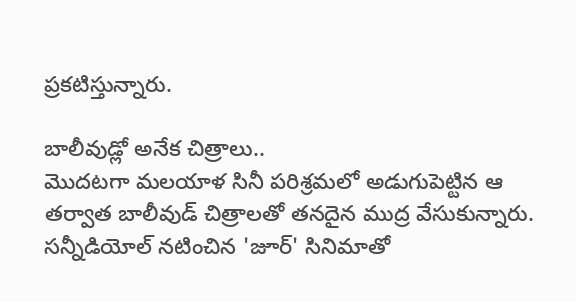ప్రకటిస్తున్నారు.

బాలీవుడ్లో అనేక చిత్రాలు..
మొదటగా మలయాళ సినీ పరిశ్రమలో అడుగుపెట్టిన ఆ తర్వాత బాలీవుడ్ చిత్రాలతో తనదైన ముద్ర వేసుకున్నారు. సన్నీడియోల్ నటించిన 'జూర్' సినిమాతో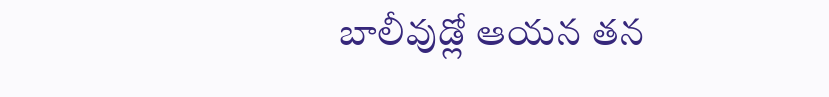బాలీవుడ్లో ఆయన తన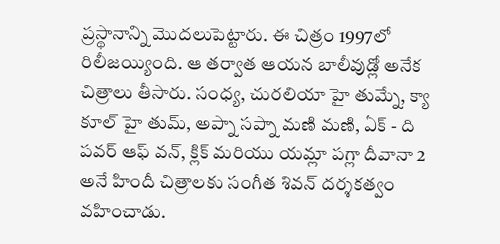ప్రస్థానాన్ని మొదలుపెట్టారు. ఈ చిత్రం 1997లో రిలీజయ్యింది. ఆ తర్వాత ఆయన బాలీవుడ్లో అనేక చిత్రాలు తీసారు. సంధ్య, చురలియా హై తుమ్నే, క్యా కూల్ హై తుమ్, అప్నా సప్నా మణి మణి, ఏక్ - ది పవర్ ఆఫ్ వన్, క్లిక్ మరియు యమ్లా పగ్లా దీవానా 2 అనే హిందీ చిత్రాలకు సంగీత శివన్ దర్శకత్వం వహించాడు.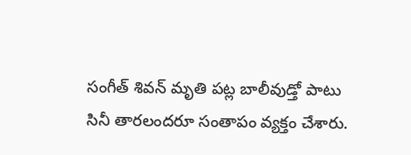సంగీత్ శివన్ మృతి పట్ల బాలీవుడ్తో పాటు సినీ తారలందరూ సంతాపం వ్యక్తం చేశారు.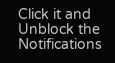Click it and Unblock the Notifications